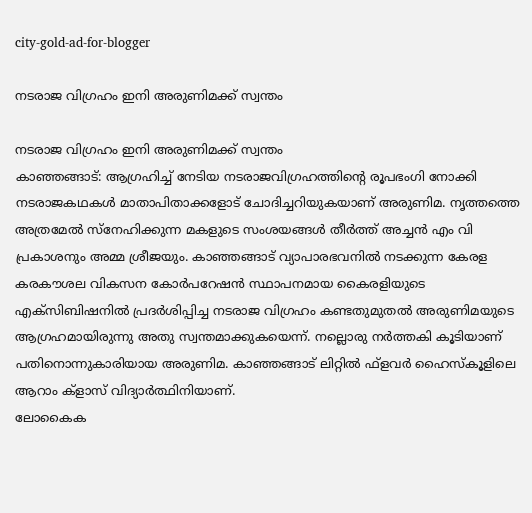city-gold-ad-for-blogger

നടരാജ വിഗ്രഹം ഇനി അരുണിമക്ക് സ്വന്തം

നടരാജ വിഗ്രഹം ഇനി അരുണിമക്ക് സ്വന്തം
കാഞ്ഞങ്ങാട്: ആഗ്രഹിച്ച് നേടിയ നടരാജവിഗ്രഹത്തിന്റെ രൂപഭംഗി നോക്കി നടരാജകഥകള്‍ മാതാപിതാക്കളോട് ചോദിച്ചറിയുകയാണ് അരുണിമ. നൃത്തത്തെ അത്രമേല്‍ സ്‌നേഹിക്കുന്ന മകളുടെ സംശയങ്ങള്‍ തീര്‍ത്ത് അച്ചന്‍ എം വി പ്രകാശനും അമ്മ ശ്രീജയും. കാഞ്ഞങ്ങാട് വ്യാപാരഭവനില്‍ നടക്കുന്ന കേരള കരകൗശല വികസന കോര്‍പറേഷന്‍ സ്ഥാപനമായ കൈരളിയുടെ എക്‌സിബിഷനില്‍ പ്രദര്‍ശിപ്പിച്ച നടരാജ വിഗ്രഹം കണ്ടതുമുതല്‍ അരുണിമയുടെ ആഗ്രഹമായിരുന്നു അതു സ്വന്തമാക്കുകയെന്ന്. നല്ലൊരു നര്‍ത്തകി കൂടിയാണ് പതിനൊന്നുകാരിയായ അരുണിമ. കാഞ്ഞങ്ങാട് ലിറ്റില്‍ ഫ്‌ളവര്‍ ഹൈസ്‌കൂളിലെ ആറാം ക്‌ളാസ് വിദ്യാര്‍ത്ഥിനിയാണ്.
ലോകൈക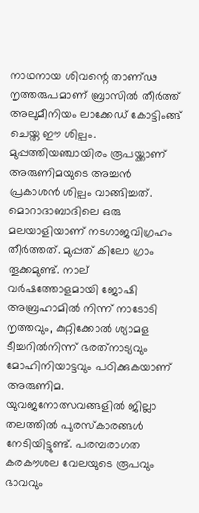നാഥനായ ശിവന്റെ താണ്ഢ നൃത്തരുപമാണ് ബ്രാസില്‍ തീര്‍ത്ത് അലുമീനിയം ലാക്കേഡ് കോട്ടിംങ്ങ് ചെയ്ത ഈ ശില്പം. മുപ്പത്തിയഞ്ചായിരം രൂപയ്ക്കാണ് അരുണിമയുടെ അച്ചന്‍ പ്രകാശന്‍ ശില്പം വാങ്ങിച്ചത്. മൊറാദാബാദിലെ ഒരു മലയാളിയാണ് നടഗാജവിഗ്രഹം തീര്‍ത്തത്. മുപ്പത് കിലോ ഗ്രാം തൂക്കമുണ്ട്. നാല് വര്‍ഷത്തോളമായി ജോഷി അബ്രഹാമില്‍ നിന്ന് നാടോടി നൃത്തവും, കുറ്റിക്കോല്‍ ശ്യാമള ടീച്ചറില്‍നിന്ന് ഭരത്‌നാട്യവും മോഹിനിയാട്ടവും പഠിക്കുകയാണ് അരുണിമ. യുവജനോത്സവങ്ങളില്‍ ജില്ലാ തലത്തില്‍ പുരസ്‌കാരങ്ങള്‍ നേടിയിട്ടുണ്ട്. പരമ്പരാഗത കരകൗശല വേലയുടെ രൂപവും ഭാവവും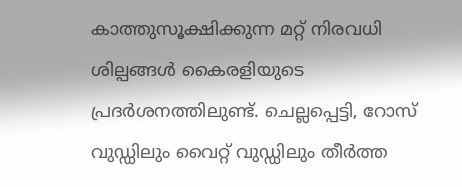കാത്തുസൂക്ഷിക്കുന്ന മറ്റ് നിരവധി ശില്പങ്ങള്‍ കൈരളിയുടെ പ്രദര്‍ശനത്തിലുണ്ട്. ചെല്ലപ്പെട്ടി, റോസ് വുഡ്ഡിലും വൈറ്റ് വുഡ്ഡിലും തീര്‍ത്ത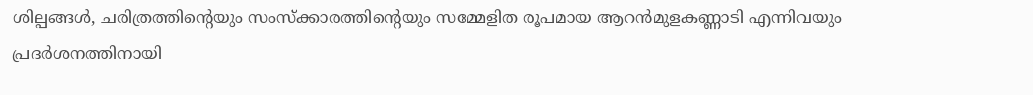ശില്പങ്ങള്‍, ചരിത്രത്തിന്റെയും സംസ്‌ക്കാരത്തിന്റെയും സമ്മേളിത രൂപമായ ആറന്‍മുളകണ്ണാടി എന്നിവയും പ്രദര്‍ശനത്തിനായി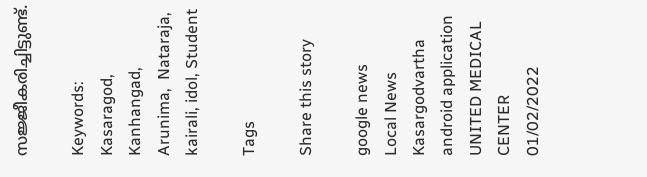സജ്ജീകരിച്ചിട്ടുണ്ട്.

Keywords: Kasaragod, Kanhangad, Arunima,  Nataraja, kairali, idol, Student

Tags

Share this story

google news
Local News
Kasargodvartha android application
UNITED MEDICAL CENTER 01/02/2022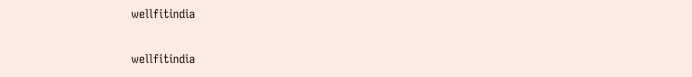wellfitindia

wellfitindia